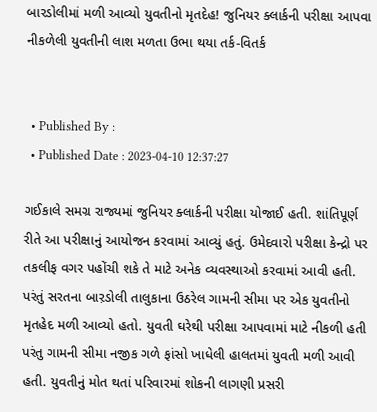બારડોલીમાં મળી આવ્યો યુવતીનો મૃતદેહ! જુનિયર ક્લાર્કની પરીક્ષા આપવા નીકળેલી યુવતીની લાશ મળતા ઉભા થયા તર્ક-વિતર્ક


  • Published By :
  • Published Date : 2023-04-10 12:37:27

ગઈકાલે સમગ્ર રાજ્યમાં જુનિયર ક્લાર્કની પરીક્ષા યોજાઈ હતી. શાંતિપૂર્ણ રીતે આ પરીક્ષાનું આયોજન કરવામાં આવ્યું હતું. ઉમેદવારો પરીક્ષા કેન્દ્રો પર તકલીફ વગર પહોંચી શકે તે માટે અનેક વ્યવસ્થાઓ કરવામાં આવી હતી. પરંતું સરતના બાર઼ડોલી તાલુકાના ઉઠરેલ ગામની સીમા પર એક યુવતીનો મૃતહેદ મળી આવ્યો હતો. યુવતી ઘરેથી પરીક્ષા આપવામાં માટે નીકળી હતી પરંતુ ગામની સીમા નજીક ગળે ફાંસો ખાધેલી હાલતમાં યુવતી મળી આવી હતી. યુવતીનું મોત થતાં પરિવારમાં શોકની લાગણી પ્રસરી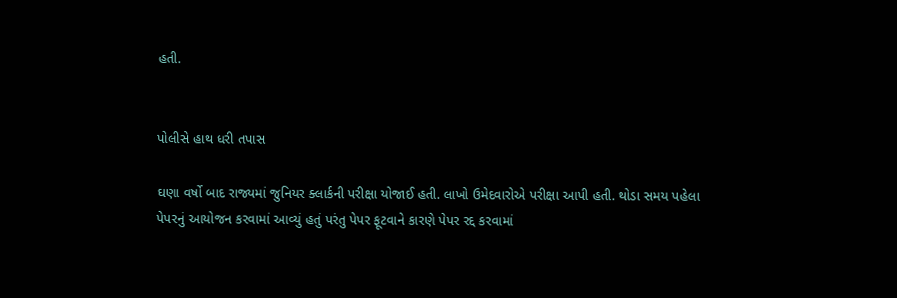હતી.


પોલીસે હાથ ધરી તપાસ

ઘણા વર્ષો બાદ રાજ્યમાં જુનિયર ક્લાર્કની પરીક્ષા યોજાઈ હતી. લાખો ઉમેદવારોએ પરીક્ષા આપી હતી. થોડા સમય પહેલા પેપરનું આયોજન કરવામાં આવ્યું હતું પરંતુ પેપર ફૂટવાને કારણે પેપર રદ્દ કરવામાં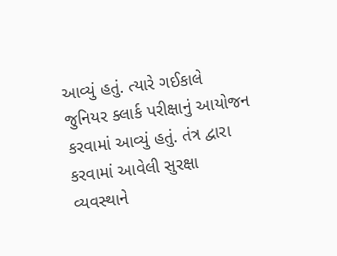આવ્યું હતું. ત્યારે ગઈકાલે જુનિયર ક્લાર્ક પરીક્ષાનું આયોજન કરવામાં આવ્યું હતું. તંત્ર દ્વારા કરવામાં આવેલી સુરક્ષા વ્યવસ્થાને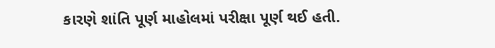કારણે શાંતિ પૂર્ણ માહોલમાં પરીક્ષા પૂર્ણ થઈ હતી.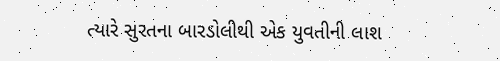ત્યારે સુરતના બારડોલીથી એક યુવતીની લાશ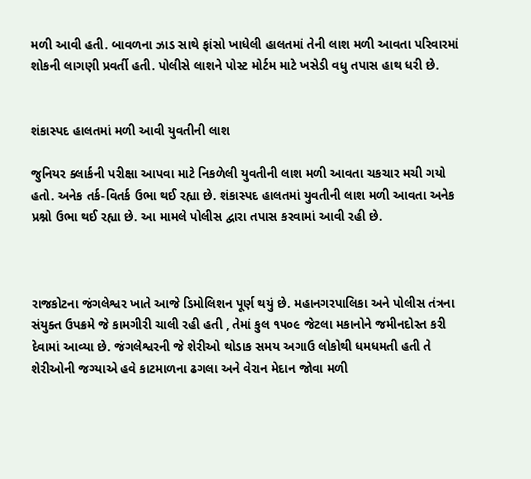મળી આવી હતી. બાવળના ઝાડ સાથે ફાંસો ખાધેલી હાલતમાં તેની લાશ મળી આવતા પરિવારમાં શોકની લાગણી પ્રવર્તી હતી. પોલીસે લાશને પોસ્ટ મોર્ટમ માટે ખસેડી વધુ તપાસ હાથ ધરી છે.


શંકાસ્પદ હાલતમાં મળી આવી યુવતીની લાશ

જુનિયર ક્લાર્કની પરીક્ષા આપવા માટે નિકળેલી યુવતીની લાશ મળી આવતા ચકચાર મચી ગયો હતો. અનેક તર્ક-વિતર્ક ઉભા થઈ રહ્યા છે. શંકાસ્પદ હાલતમાં યુવતીની લાશ મળી આવતા અનેક પ્રશ્નો ઉભા થઈ રહ્યા છે. આ મામલે પોલીસ દ્વારા તપાસ કરવામાં આવી રહી છે.



રાજકોટના જંગલેશ્વર ખાતે આજે ડિમોલિશન પૂર્ણ થયું છે. મહાનગરપાલિકા અને પોલીસ તંત્રના સંયુક્ત ઉપક્રમે જે કામગીરી ચાલી રહી હતી , તેમાં કુલ ૧૫૦૯ જેટલા મકાનોને જમીનદોસ્ત કરી દેવામાં આવ્યા છે. જંગલેશ્વરની જે શેરીઓ થોડાક સમય અગાઉ લોકોથી ધમધમતી હતી તે શેરીઓની જગ્યાએ હવે કાટમાળના ઢગલા અને વેરાન મેદાન જોવા મળી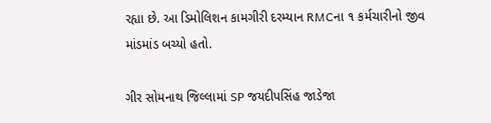રહ્યા છે. આ ડિમોલિશન કામગીરી દરમ્યાન RMCના ૧ કર્મચારીનો જીવ માંડમાંડ બચ્યો હતો.

ગીર સોમનાથ જિલ્લામાં SP જયદીપસિંહ જાડેજા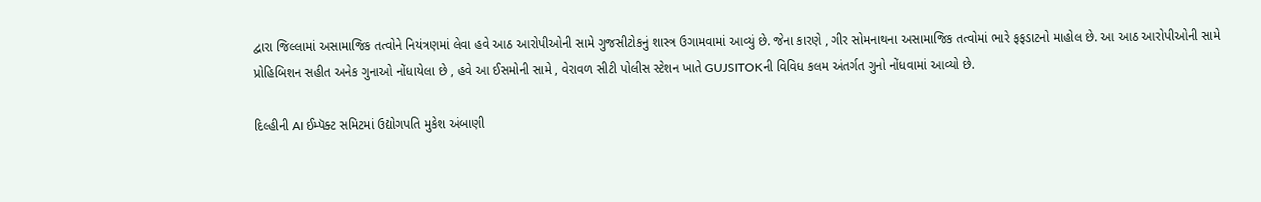દ્વારા જિલ્લામાં અસામાજિક તત્વોને નિયંત્રણમાં લેવા હવે આઠ આરોપીઓની સામે ગુજસીટોકનું શાસ્ત્ર ઉગામવામાં આવ્યું છે. જેના કારણે , ગીર સોમનાથના અસામાજિક તત્વોમાં ભારે ફફડાટનો માહોલ છે. આ આઠ આરોપીઓની સામે પ્રોહિબિશન સહીત અનેક ગુનાઓ નોંધાયેલા છે , હવે આ ઈસમોની સામે , વેરાવળ સીટી પોલીસ સ્ટેશન ખાતે GUJSITOKની વિવિધ કલમ અંતર્ગત ગુનો નોંધવામાં આવ્યો છે.

દિલ્હીની AI ઈમ્પૅક્ટ સમિટમાં ઉદ્યોગપતિ મુકેશ અંબાણી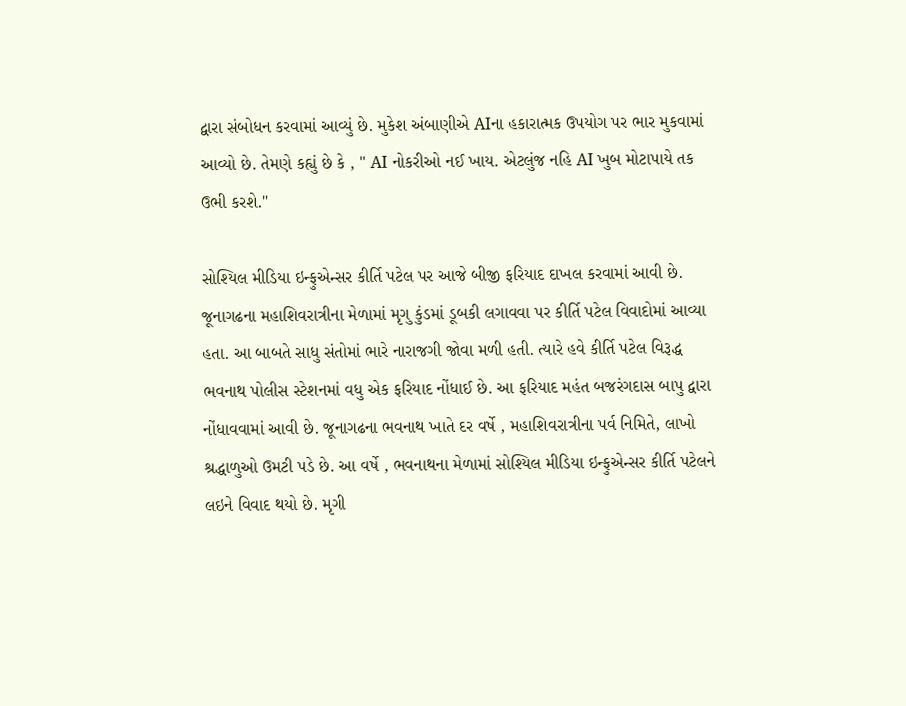દ્વારા સંબોધન કરવામાં આવ્યું છે. મુકેશ અંબાણીએ AIના હકારાત્મક ઉપયોગ પર ભાર મુકવામાં આવ્યો છે. તેમણે કહ્યું છે કે , " AI નોકરીઓ નઈ ખાય. એટલુંજ નહિ AI ખુબ મોટાપાયે તક ઉભી કરશે."

સોશ્યિલ મીડિયા ઇન્ફુએન્સર કીર્તિ પટેલ પર આજે બીજી ફરિયાદ દાખલ કરવામાં આવી છે. જૂનાગઢના મહાશિવરાત્રીના મેળામાં મૃગુ કુંડમાં ડૂબકી લગાવવા પર કીર્તિ પટેલ વિવાદોમાં આવ્યા હતા. આ બાબતે સાધુ સંતોમાં ભારે નારાજગી જોવા મળી હતી. ત્યારે હવે કીર્તિ પટેલ વિરૂદ્ધ ભવનાથ પોલીસ સ્ટેશનમાં વધુ એક ફરિયાદ નોંધાઈ છે. આ ફરિયાદ મહંત બજરંગદાસ બાપુ દ્વારા નોંધાવવામાં આવી છે. જૂનાગઢના ભવનાથ ખાતે દર વર્ષે , મહાશિવરાત્રીના પર્વ નિમિતે, લાખો શ્રદ્ધાળુઓ ઉમટી પડે છે. આ વર્ષે , ભવનાથના મેળામાં સોશ્યિલ મીડિયા ઇન્ફુએન્સર કીર્તિ પટેલને લઇને વિવાદ થયો છે. મૃગી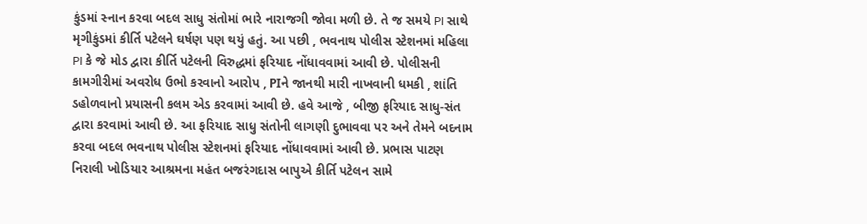કુંડમાં સ્નાન કરવા બદલ સાધુ સંતોમાં ભારે નારાજગી જોવા મળી છે. તે જ સમયે PI સાથે મૃગીકુંડમાં કીર્તિ પટેલને ઘર્ષણ પણ થયું હતું. આ પછી , ભવનાથ પોલીસ સ્ટેશનમાં મહિલા PI કે જે મોડ દ્વારા કીર્તિ પટેલની વિરુદ્ધમાં ફરિયાદ નોંધાવવામાં આવી છે. પોલીસની કામગીરીમાં અવરોધ ઉભો કરવાનો આરોપ , PIને જાનથી મારી નાખવાની ધમકી , શાંતિ ડહોળવાનો પ્રયાસની કલમ એડ કરવામાં આવી છે. હવે આજે , બીજી ફરિયાદ સાધુ-સંત દ્વારા કરવામાં આવી છે. આ ફરિયાદ સાધુ સંતોની લાગણી દુભાવવા પર અને તેમને બદનામ કરવા બદલ ભવનાથ પોલીસ સ્ટેશનમાં ફરિયાદ નોંધાવવામાં આવી છે. પ્રભાસ પાટણ નિરાલી ખોડિયાર આશ્રમના મહંત બજરંગદાસ બાપુએ કીર્તિ પટેલન સામે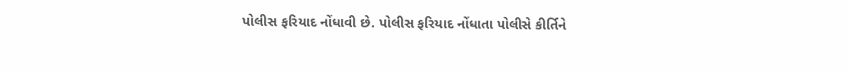પોલીસ ફરિયાદ નોંધાવી છે. પોલીસ ફરિયાદ નોંધાતા પોલીસે કીર્તિને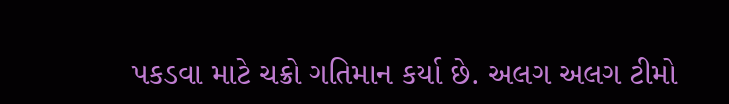પકડવા માટે ચક્રો ગતિમાન કર્યા છે. અલગ અલગ ટીમો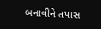બનાવીને તપાસ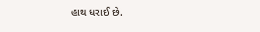હાથ ધરાઈ છે.